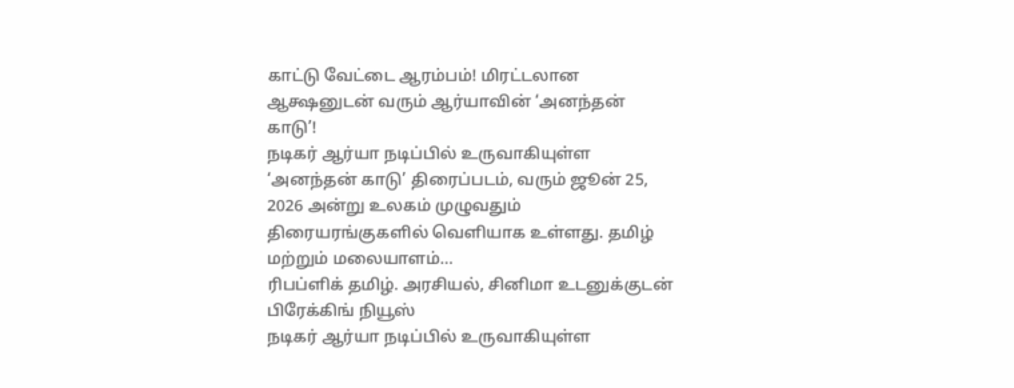காட்டு வேட்டை ஆரம்பம்! மிரட்டலான ஆக்ஷனுடன் வரும் ஆர்யாவின் ‘அனந்தன் காடு’!
நடிகர் ஆர்யா நடிப்பில் உருவாகியுள்ள ‘அனந்தன் காடு’ திரைப்படம், வரும் ஜூன் 25, 2026 அன்று உலகம் முழுவதும் திரையரங்குகளில் வெளியாக உள்ளது. தமிழ் மற்றும் மலையாளம்…
ரிபப்ளிக் தமிழ். அரசியல், சினிமா உடனுக்குடன் பிரேக்கிங் நியூஸ்
நடிகர் ஆர்யா நடிப்பில் உருவாகியுள்ள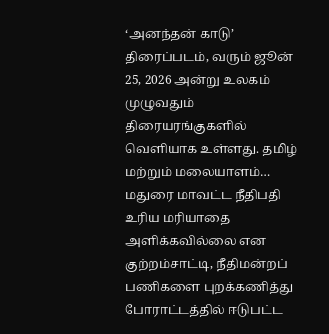‘அனந்தன் காடு’ திரைப்படம், வரும் ஜூன் 25, 2026 அன்று உலகம் முழுவதும் திரையரங்குகளில் வெளியாக உள்ளது. தமிழ் மற்றும் மலையாளம்…
மதுரை மாவட்ட நீதிபதி உரிய மரியாதை அளிக்கவில்லை என குற்றம்சாட்டி, நீதிமன்றப் பணிகளை புறக்கணித்து போராட்டத்தில் ஈடுபட்ட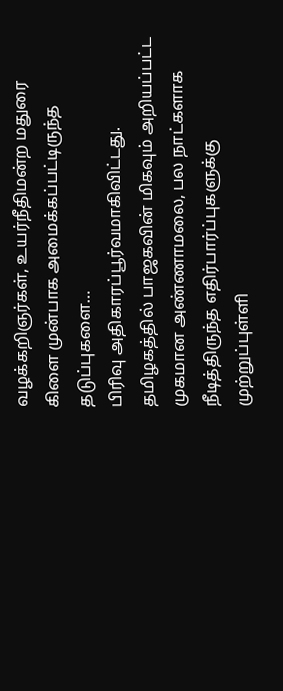வழக்கறிஞர்கள், உயர்நீதிமன்ற மதுரை கிளை முன்பாக அமைக்கப்பட்டிருந்த தடுப்புகளை…
பிரிவு அதிகாரப்பூர்வமாகிவிட்டது. தமிழகத்தில் பாஜகவின் மிகவும் அறியப்பட்ட முகமான அண்ணாமலை, பல நாட்களாக நீடித்திருந்த எதிர்பார்ப்புகளுக்கு முற்றுப்புள்ளி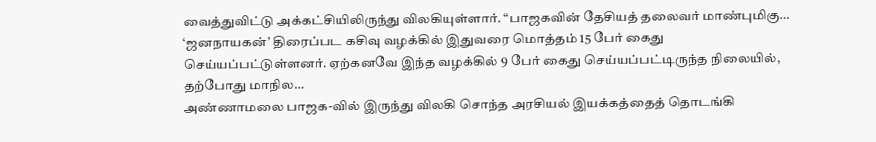வைத்துவிட்டு அக்கட்சியிலிருந்து விலகியுள்ளார். “பாஜகவின் தேசியத் தலைவர் மாண்புமிகு…
‘ஜனநாயகன்’ திரைப்பட கசிவு வழக்கில் இதுவரை மொத்தம் 15 பேர் கைது செய்யப்பட்டுள்ளனர். ஏற்கனவே இந்த வழக்கில் 9 பேர் கைது செய்யப்பட்டிருந்த நிலையில், தற்போது மாநில…
அண்ணாமலை பாஜக-வில் இருந்து விலகி சொந்த அரசியல் இயக்கத்தைத் தொடங்கி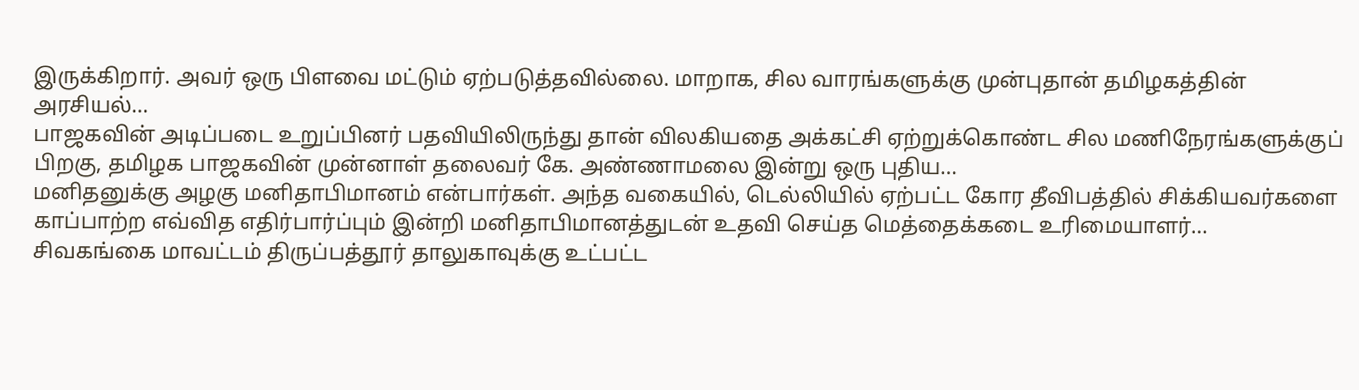இருக்கிறார். அவர் ஒரு பிளவை மட்டும் ஏற்படுத்தவில்லை. மாறாக, சில வாரங்களுக்கு முன்புதான் தமிழகத்தின் அரசியல்…
பாஜகவின் அடிப்படை உறுப்பினர் பதவியிலிருந்து தான் விலகியதை அக்கட்சி ஏற்றுக்கொண்ட சில மணிநேரங்களுக்குப் பிறகு, தமிழக பாஜகவின் முன்னாள் தலைவர் கே. அண்ணாமலை இன்று ஒரு புதிய…
மனிதனுக்கு அழகு மனிதாபிமானம் என்பார்கள். அந்த வகையில், டெல்லியில் ஏற்பட்ட கோர தீவிபத்தில் சிக்கியவர்களை காப்பாற்ற எவ்வித எதிர்பார்ப்பும் இன்றி மனிதாபிமானத்துடன் உதவி செய்த மெத்தைக்கடை உரிமையாளர்…
சிவகங்கை மாவட்டம் திருப்பத்தூர் தாலுகாவுக்கு உட்பட்ட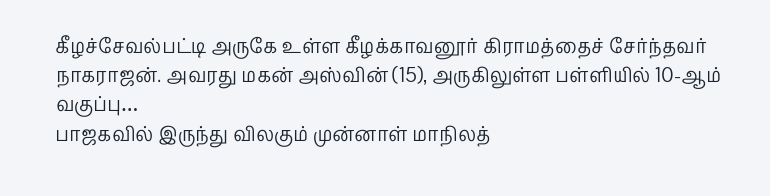கீழச்சேவல்பட்டி அருகே உள்ள கீழக்காவனூர் கிராமத்தைச் சேர்ந்தவர் நாகராஜன். அவரது மகன் அஸ்வின் (15), அருகிலுள்ள பள்ளியில் 10-ஆம் வகுப்பு…
பாஜகவில் இருந்து விலகும் முன்னாள் மாநிலத்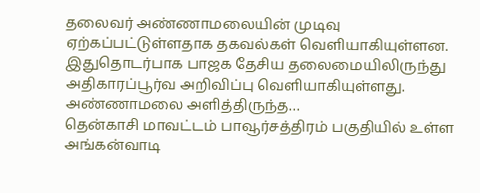தலைவர் அண்ணாமலையின் முடிவு ஏற்கப்பட்டுள்ளதாக தகவல்கள் வெளியாகியுள்ளன. இதுதொடர்பாக பாஜக தேசிய தலைமையிலிருந்து அதிகாரப்பூர்வ அறிவிப்பு வெளியாகியுள்ளது. அண்ணாமலை அளித்திருந்த…
தென்காசி மாவட்டம் பாவூர்சத்திரம் பகுதியில் உள்ள அங்கன்வாடி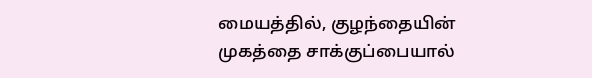மையத்தில், குழந்தையின் முகத்தை சாக்குப்பையால்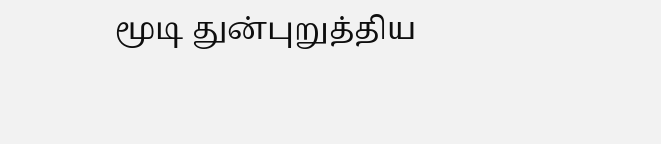மூடி துன்புறுத்திய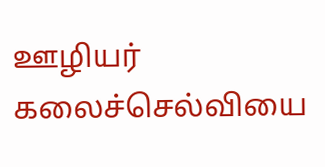ஊழியர் கலைச்செல்வியை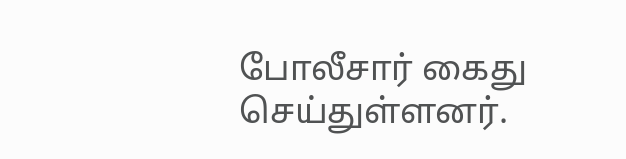போலீசார் கைது செய்துள்ளனர்.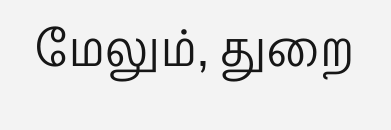மேலும், துறை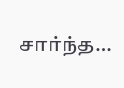சார்ந்த…